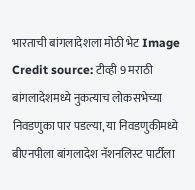भारताची बांगलादेशला मोठी भेट Image Credit source: टीव्ही 9 मराठी
बांगलादेशमध्ये नुकत्याच लोकसभेच्या निवडणुका पार पडल्या, या निवडणुकीमध्ये बीएनपीला बांगलादेश नॅशनलिस्ट पार्टीला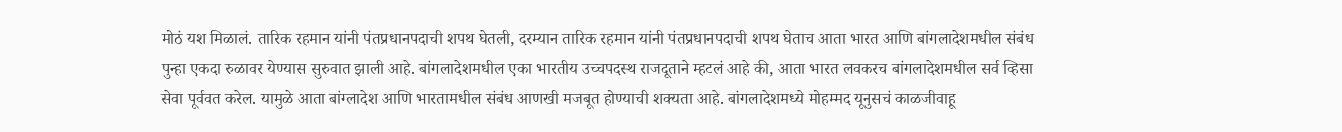मोठं यश मिळालं. तारिक रहमान यांनी पंतप्रधानपदाची शपथ घेतली, दरम्यान तारिक रहमान यांनी पंतप्रधानपदाची शपथ घेताच आता भारत आणि बांगलादेशमधील संबंध पुन्हा एकदा रुळावर येण्यास सुरुवात झाली आहे. बांगलादेशमधील एका भारतीय उच्चपदस्थ राजदूताने म्हटलं आहे की, आता भारत लवकरच बांगलादेशमधील सर्व व्हिसा सेवा पूर्ववत करेल. यामुळे आता बांग्लादेश आणि भारतामधील संबंध आणखी मजबूत होण्याची शक्यता आहे. बांगलादेशमध्ये मोहम्मद यूनुसचं काळजीवाहू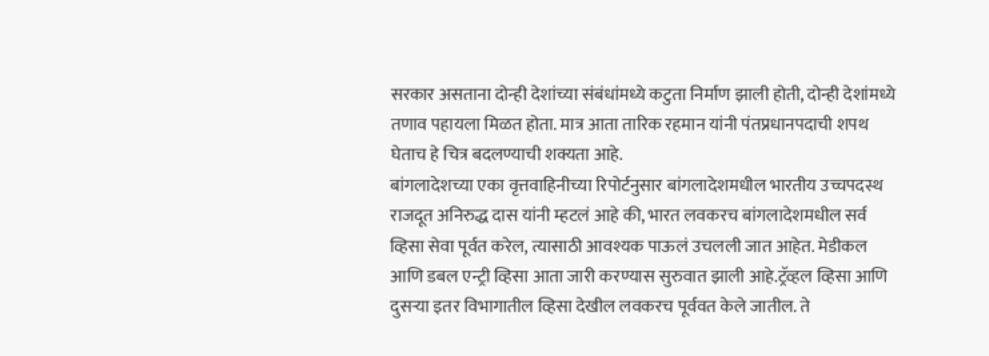सरकार असताना दोन्ही देशांच्या संबंधांमध्ये कटुता निर्माण झाली होती, दोन्ही देशांमध्ये तणाव पहायला मिळत होता. मात्र आता तारिक रहमान यांनी पंतप्रधानपदाची शपथ घेताच हे चित्र बदलण्याची शक्यता आहे.
बांगलादेशच्या एका वृत्तवाहिनीच्या रिपोर्टनुसार बांगलादेशमधील भारतीय उच्चपदस्थ राजदूत अनिरुद्ध दास यांनी म्हटलं आहे की, भारत लवकरच बांगलादेशमधील सर्व व्हिसा सेवा पूर्वत करेल, त्यासाठी आवश्यक पाऊलं उचलली जात आहेत. मेडीकल आणि डबल एन्ट्री व्हिसा आता जारी करण्यास सुरुवात झाली आहे.ट्रॅव्हल व्हिसा आणि दुसऱ्या इतर विभागातील व्हिसा देखील लवकरच पूर्ववत केले जातील. ते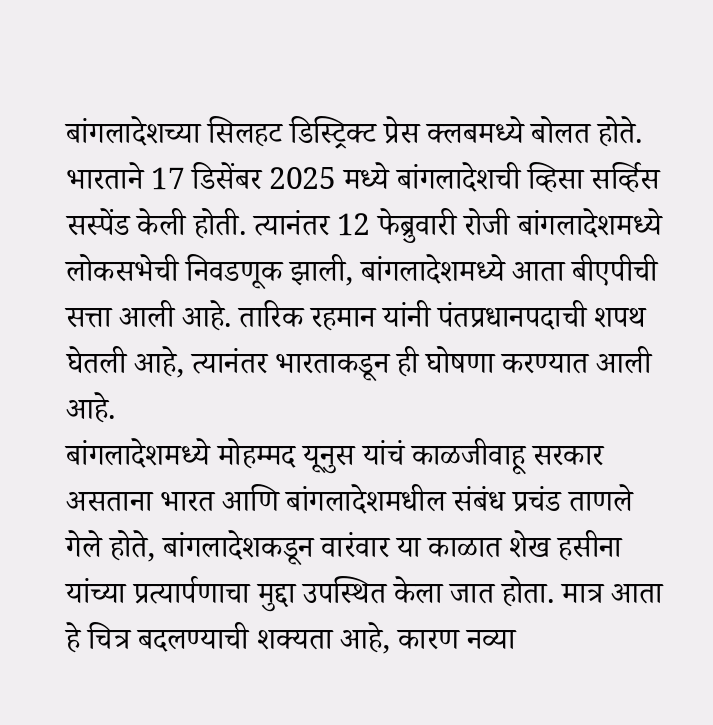बांगलादेशच्या सिलहट डिस्ट्रिक्ट प्रेस क्लबमध्ये बोलत होते.
भारताने 17 डिसेंबर 2025 मध्ये बांगलादेशची व्हिसा सर्व्हिस सस्पेंड केली होती. त्यानंतर 12 फेब्रुवारी रोजी बांगलादेशमध्ये लोकसभेची निवडणूक झाली, बांगलादेशमध्ये आता बीएपीची सत्ता आली आहे. तारिक रहमान यांनी पंतप्रधानपदाची शपथ घेतली आहे, त्यानंतर भारताकडून ही घोषणा करण्यात आली आहे.
बांगलादेशमध्ये मोहम्मद यूनुस यांचं काळजीवाहू सरकार असताना भारत आणि बांगलादेशमधील संबंध प्रचंड ताणले गेले होते, बांगलादेशकडून वारंवार या काळात शेख हसीना यांच्या प्रत्यार्पणाचा मुद्दा उपस्थित केला जात होता. मात्र आता हे चित्र बदलण्याची शक्यता आहे, कारण नव्या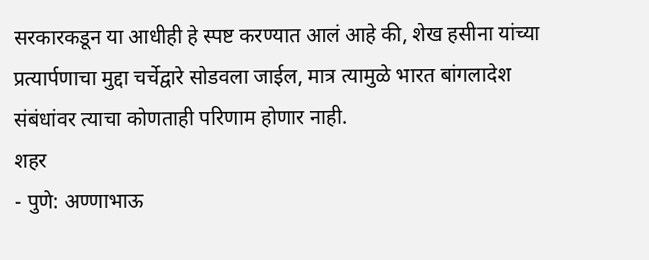सरकारकडून या आधीही हे स्पष्ट करण्यात आलं आहे की, शेख हसीना यांच्या प्रत्यार्पणाचा मुद्दा चर्चेद्वारे सोडवला जाईल, मात्र त्यामुळे भारत बांगलादेश संबंधांवर त्याचा कोणताही परिणाम होणार नाही.
शहर
- पुणे: अण्णाभाऊ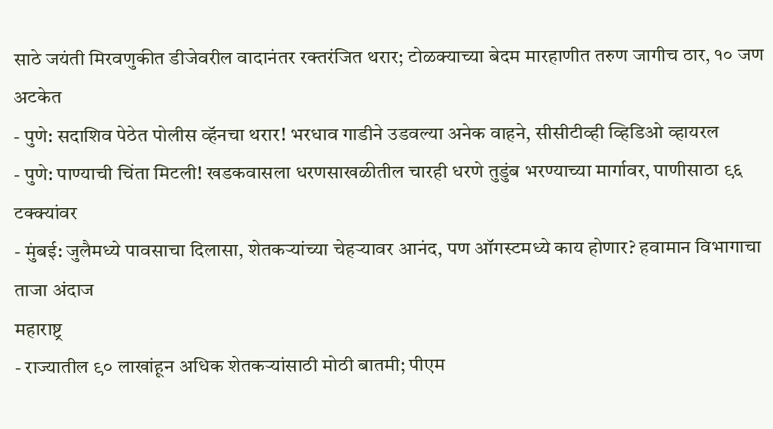साठे जयंती मिरवणुकीत डीजेवरील वादानंतर रक्तरंजित थरार; टोळक्याच्या बेदम मारहाणीत तरुण जागीच ठार, १० जण अटकेत
- पुणे: सदाशिव पेठेत पोलीस व्हॅनचा थरार! भरधाव गाडीने उडवल्या अनेक वाहने, सीसीटीव्ही व्हिडिओ व्हायरल
- पुणे: पाण्याची चिंता मिटली! खडकवासला धरणसाखळीतील चारही धरणे तुडुंब भरण्याच्या मार्गावर, पाणीसाठा ९६ टक्क्यांवर
- मुंबई: जुलैमध्ये पावसाचा दिलासा, शेतकऱ्यांच्या चेहऱ्यावर आनंद, पण ऑगस्टमध्ये काय होणार? हवामान विभागाचा ताजा अंदाज
महाराष्ट्र
- राज्यातील ९० लाखांहून अधिक शेतकऱ्यांसाठी मोठी बातमी; पीएम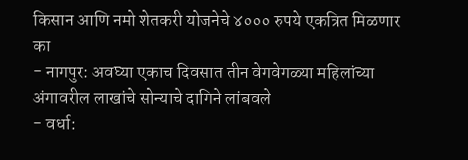किसान आणि नमो शेतकरी योजनेचे ४००० रुपये एकत्रित मिळणार का
- नागपुर: अवघ्या एकाच दिवसात तीन वेगवेगळ्या महिलांच्या अंगावरील लाखांचे सोन्याचे दागिने लांबवले
- वर्धा: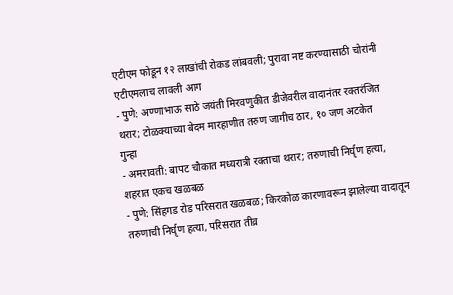एटीएम फोडून १२ लाखांची रोकड लांबवली; पुरावा नष्ट करण्यासाठी चोरांनी एटीएमलाच लावली आग
- पुणे: अण्णाभाऊ साठे जयंती मिरवणुकीत डीजेवरील वादानंतर रक्तरंजित थरार; टोळक्याच्या बेदम मारहाणीत तरुण जागीच ठार, १० जण अटकेत
गुन्हा
- अमरावती: बापट चौकात मध्यरात्री रक्ताचा थरार; तरुणाची निर्घृण हत्या, शहरात एकच खळबळ
- पुणे: सिंहगड रोड परिसरात खळबळ; किरकोळ कारणावरून झालेल्या वादातून तरुणाची निर्घृण हत्या, परिसरात तीव्र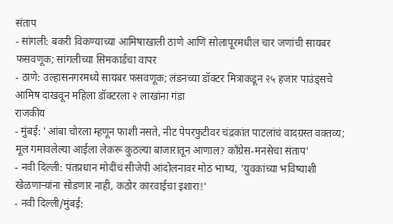संताप
- सांगली: बकरी विकण्याच्या आमिषाखाली ठाणे आणि सोलापूरमधील चार जणांची सायबर फसवणूक; सांगलीच्या सिमकार्डचा वापर
- ठाणे: उल्हासनगरमध्ये सायबर फसवणूक; लंडनच्या डॉक्टर मित्राकडून २५ हजार पाउंड्सचे आमिष दाखवून महिला डॉक्टरला २ लाखांना गंडा
राजकीय
- मुंबई: 'आंबा चोरला म्हणून फाशी नसते, नीट पेपरफुटीवर चंद्रकांत पाटलांचं वादग्रस्त वक्तव्य; मूल गमावलेल्या आईला लेकरू कुठल्या बाजारातून आणाल? काँग्रेस-मनसेचा संताप'
- नवी दिल्ली: पंतप्रधान मोदींचं सीजेपी आंदोलनावर मोठं भाष्य, 'युवकांच्या भविष्याशी खेळणाऱ्यांना सोडणार नाही, कठोर कारवाईचा इशारा!'
- नवी दिल्ली/मुंबई: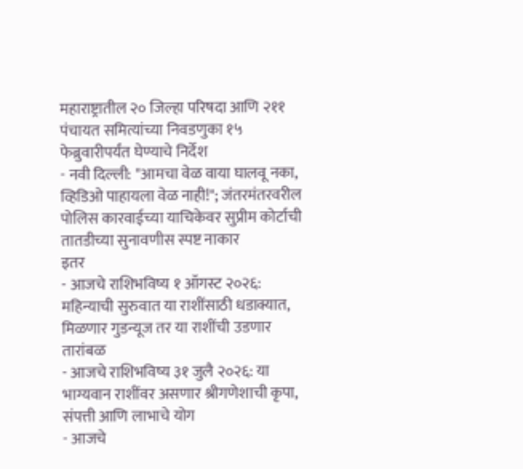महाराष्ट्रातील २० जिल्हा परिषदा आणि २११ पंचायत समित्यांच्या निवडणुका १५ फेब्रुवारीपर्यंत घेण्याचे निर्देश
- नवी दिल्ली: "आमचा वेळ वाया घालवू नका, व्हिडिओ पाहायला वेळ नाही!"; जंतरमंतरवरील पोलिस कारवाईच्या याचिकेवर सुप्रीम कोर्टाची तातडीच्या सुनावणीस स्पष्ट नाकार
इतर
- आजचे राशिभविष्य १ ऑगस्ट २०२६: महिन्याची सुरुवात या राशींसाठी धडाक्यात, मिळणार गुडन्यूज तर या राशींची उडणार तारांबळ
- आजचे राशिभविष्य ३१ जुलै २०२६: या भाग्यवान राशींवर असणार श्रीगणेशाची कृपा, संपत्ती आणि लाभाचे योग
- आजचे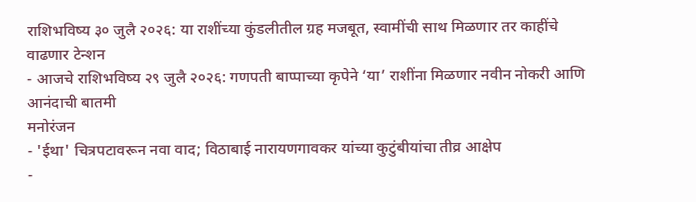राशिभविष्य ३० जुलै २०२६: या राशींच्या कुंडलीतील ग्रह मजबूत, स्वामींची साथ मिळणार तर काहींचे वाढणार टेन्शन
- आजचे राशिभविष्य २९ जुलै २०२६: गणपती बाप्पाच्या कृपेने ‘या’ राशींना मिळणार नवीन नोकरी आणि आनंदाची बातमी
मनोरंजन
- 'ईथा' चित्रपटावरून नवा वाद; विठाबाई नारायणगावकर यांच्या कुटुंबीयांचा तीव्र आक्षेप
-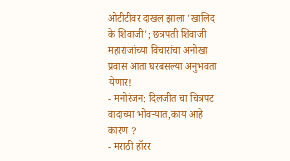ओटीटीवर दाखल झाला 'खालिद के शिवाजी'; छत्रपती शिवाजी महाराजांच्या विचारांचा अनोखा प्रवास आता घरबसल्या अनुभवता येणार!
- मनोरंजन: दिलजीत चा चित्रपट वादाच्या भोवऱ्यात,काय आहे कारण ?
- मराठी हॉरर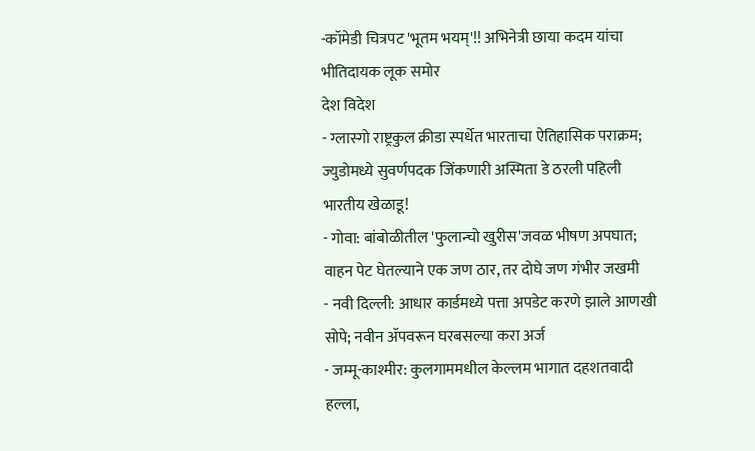-कॉमेडी चित्रपट 'भूतम भयम्'!! अभिनेत्री छाया कदम यांचा भीतिदायक लूक समोर
देश विदेश
- ग्लास्गो राष्ट्रकुल क्रीडा स्पर्धेत भारताचा ऐतिहासिक पराक्रम; ज्युडोमध्ये सुवर्णपदक जिंकणारी अस्मिता डे ठरली पहिली भारतीय खेळाडू!
- गोवा: बांबोळीतील 'फुलान्चो खुरीस'जवळ भीषण अपघात; वाहन पेट घेतल्याने एक जण ठार, तर दोघे जण गंभीर जखमी
- नवी दिल्ली: आधार कार्डमध्ये पत्ता अपडेट करणे झाले आणखी सोपे; नवीन ॲपवरून घरबसल्या करा अर्ज
- जम्मू-काश्मीर: कुलगाममधील केल्लम भागात दहशतवादी हल्ला,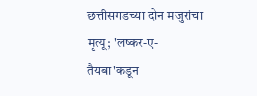छत्तीसगडच्या दोन मजुरांचा मृत्यू; 'लष्कर-ए-तैयबा'कडून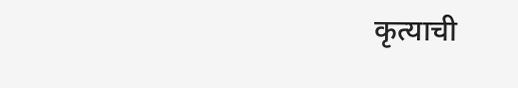कृत्याची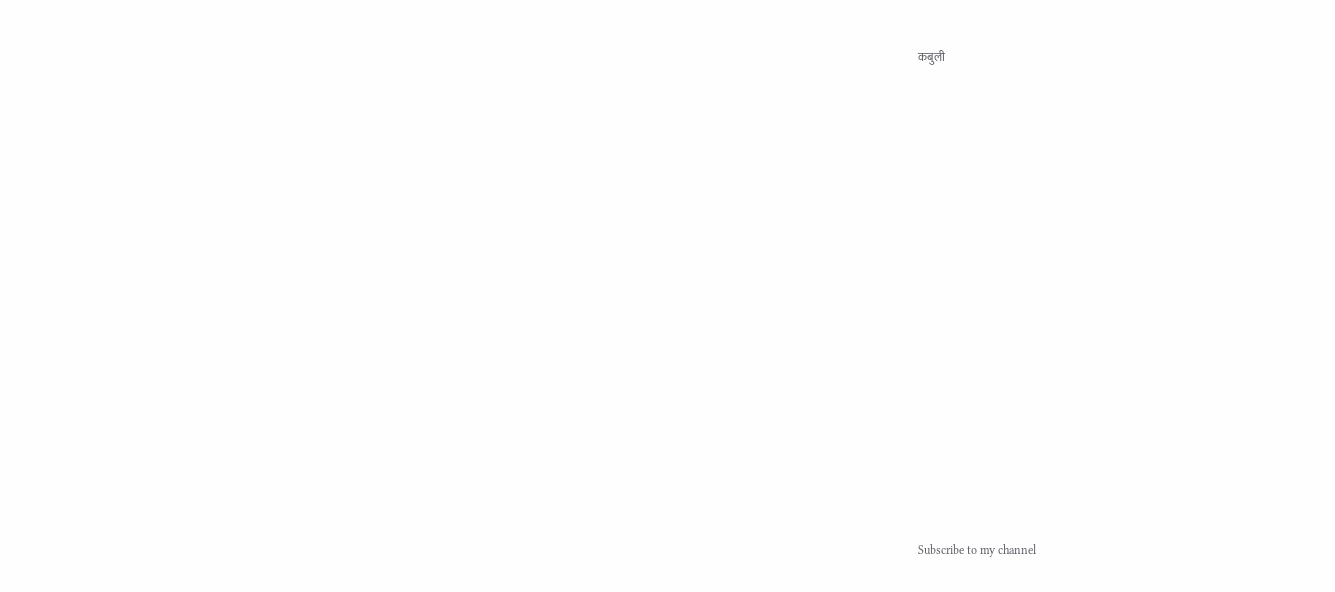कबुली




























Subscribe to my channel